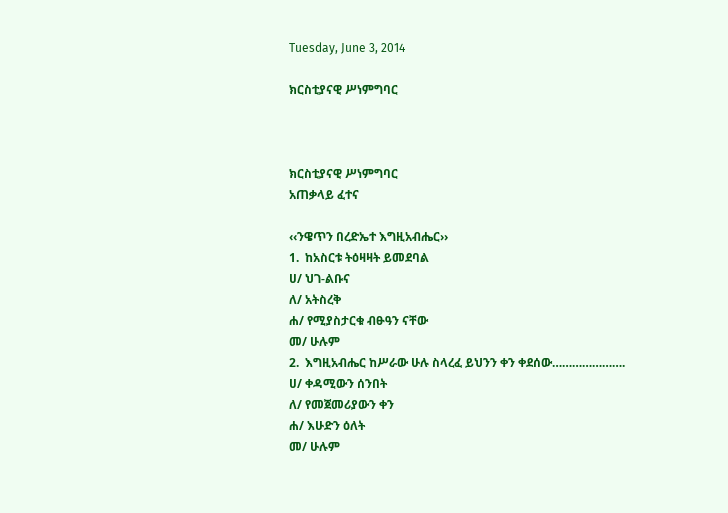Tuesday, June 3, 2014

ክርስቲያናዊ ሥነምግባር



ክርስቲያናዊ ሥነምግባር
አጠቃላይ ፈተና

‹‹ንዌጥን በረድኤተ እግዚአብሔር››
1.  ከአስርቱ ትዕዛዛት ይመደባል
ሀ/ ህገ-ልቡና
ለ/ አትስረቅ
ሐ/ የሚያስታርቁ ብፁዓን ናቸው
መ/ ሁሉም
2.  እግዚአብሔር ከሥራው ሁሉ ስላረፈ ይህንን ቀን ቀደሰው………………….
ሀ/ ቀዳሚውን ሰንበት
ለ/ የመጀመሪያውን ቀን
ሐ/ እሁድን ዕለት
መ/ ሁሉም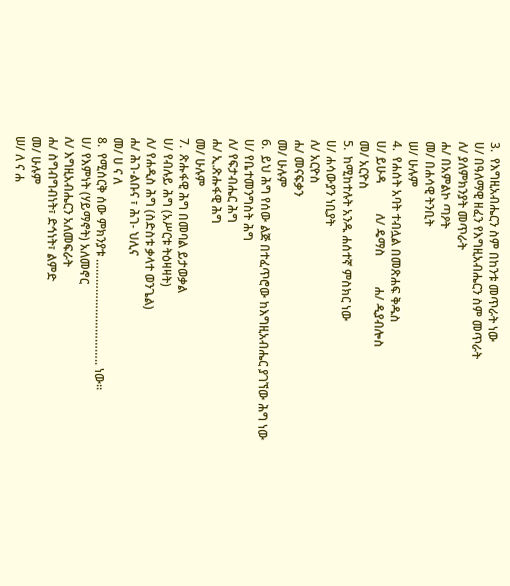3.  የእግዚአብሔርን ስም በከንቱ መጥራት ነው
ሀ/ በዓለማዊ ዘፈን የእግዚአብሔርን ስም መጥራት
ለ/ ያለምክንያት መጥራት
ሐ/ በአምልኮ ጣዖት
መ/ በሐሳዊ ትንቢት
ሠ/ ሁሉም
4.  የሐሰት አባት ተብሏል በመጽሐፍ ቅዱስ
ሀ/ ይሁዳ          ለ/ ዴማስ          ሐ/ ዲያብሎስ
መ/ አርዮስ
5.  ከሚከተሉት አንዱ ሐሰተኛ ምስክር ነው
ሀ/ ሐሳውያን ነቢያት
ለ/ አርዮስ
ሐ/ መናፍቃን
መ/ ሁሉም
6.  ይህ ሕግ የሰው ልጅ በተፈጥሮው ከእግዚአብሔር ያገኘው ሕግ ነው
ሀ/ የቤተመንግስት ሕግ
ለ/ የፍታብሔር ሕግ
ሐ/ ኢ.ጽሑፋዊ ሕግ
መ/ ሁሉም
7.  ጽሑፋዊ ሕግ በመባል ይታወቃል
ሀ/ የብሉይ ሕግ (አሥርቱ ትዕዛዛት)
ለ/ የሐዲስ ሕግ (ስድስቱ ቃላተ ወንጌል)
ሐ/ ሕገ-ልቡና ፣ ሕገ- ህሊና
መ/ ሀ ና ለ
8.  የሚሰርቅ ሰው ምክንያቱ ………………………….. ነው፡፡
ሀ/ የእምነት (ሃይማኖት) አለመኖር
ለ/ እግዚአብሔርን አለመፍራት
ሐ/ ስግብግብነት፣ ድኅነት፣ ልምድ
መ/ ሁሉም
ሠ/ ለ ና ሐ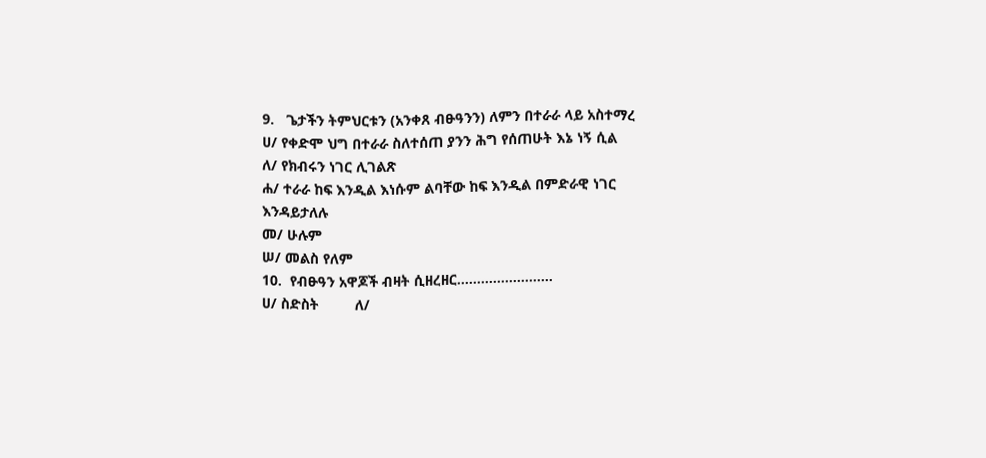9.   ጌታችን ትምህርቱን (አንቀጸ ብፁዓንን) ለምን በተራራ ላይ አስተማረ
ሀ/ የቀድሞ ህግ በተራራ ስለተሰጠ ያንን ሕግ የሰጠሁት እኔ ነኝ ሲል
ለ/ የክብሩን ነገር ሊገልጽ
ሐ/ ተራራ ከፍ እንዲል እነሱም ልባቸው ከፍ እንዲል በምድራዊ ነገር እንዳይታለሉ
መ/ ሁሉም
ሠ/ መልስ የለም
10.  የብፁዓን አዋጆች ብዛት ሲዘረዘር……………………
ሀ/ ስድስት         ለ/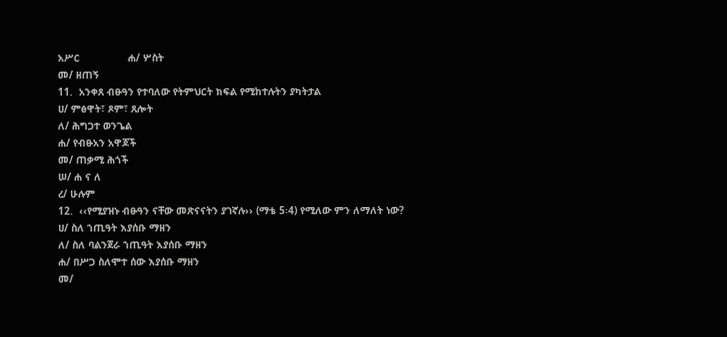አሥር                ሐ/ ሦስት
መ/ ዘጠኝ
11.  አንቀጸ ብፁዓን የተባለው የትምህርት ክፍል የሚከተሉትን ያካትታል
ሀ/ ምፅዋት፣ ጾም፣ ጸሎት
ለ/ ሕግጋተ ወንጌል
ሐ/ የብፁአን አዋጆች
መ/ ጠቃሚ ሕጎች
ሠ/ ሐ ና ለ
ረ/ ሁሉም
12.  ‹‹የሚያዝኑ ብፁዓን ናቸው መጽናናትን ያገኛሉ›› (ማቴ 5፡4) የሚለው ምን ለማለት ነው?
ሀ/ ስለ ኀጢዓት እያሰቡ ማዘን
ለ/ ስለ ባልንጀራ ኀጢዓት እያሰቡ ማዘን
ሐ/ በሥጋ ስለሞተ ሰው እያሰቡ ማዘን
መ/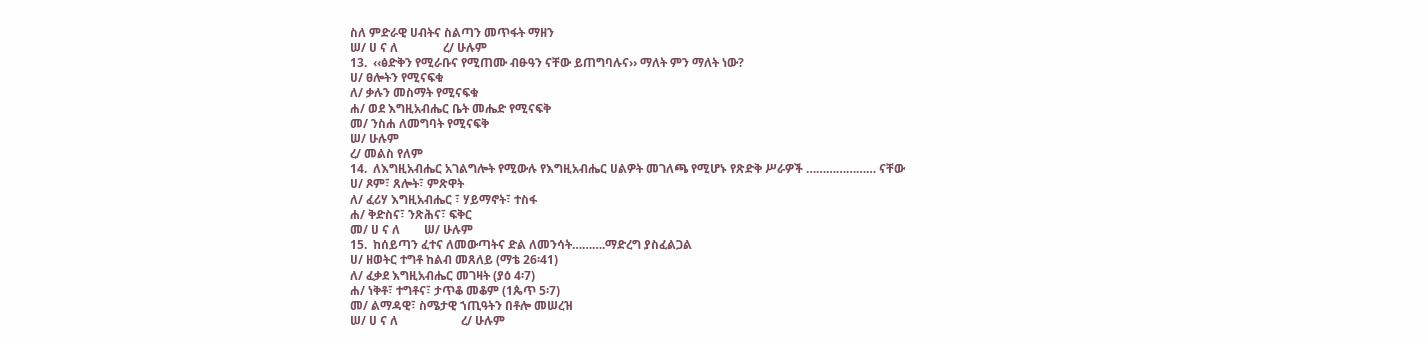ስለ ምድራዊ ሀብትና ስልጣን መጥፋት ማዘን
ሠ/ ሀ ና ለ               ረ/ ሁሉም
13.  ‹‹ፅድቅን የሚራቡና የሚጠሙ ብፁዓን ናቸው ይጠግባሉና›› ማለት ምን ማለት ነው?
ሀ/ ፀሎትን የሚናፍቁ
ለ/ ቃሉን መስማት የሚናፍቁ
ሐ/ ወደ እግዚአብሔር ቤት መሔድ የሚናፍቅ
መ/ ንስሐ ለመግባት የሚናፍቅ
ሠ/ ሁሉም
ረ/ መልስ የለም
14.  ለእግዚአብሔር አገልግሎት የሚውሉ የእግዚአብሔር ሀልዎት መገለጫ የሚሆኑ የጽድቅ ሥራዎች ………………… ናቸው
ሀ/ ጾም፣ ጸሎት፣ ምጽዋት
ለ/ ፈሪሃ እግዚአብሔር ፣ ሃይማኖት፣ ተስፋ
ሐ/ ቅድስና፣ ንጽሕና፣ ፍቅር
መ/ ሀ ና ለ        ሠ/ ሁሉም
15.  ከሰይጣን ፈተና ለመውጣትና ድል ለመንሳት……….ማድረግ ያስፈልጋል
ሀ/ ዘወትር ተግቶ ከልብ መጸለይ (ማቴ 26፡41)
ለ/ ፈቃደ እግዚአብሔር መገዛት (ያዕ 4፡7)
ሐ/ ነቅቶ፣ ተግቶና፣ ታጥቆ መቆም (1ጴጥ 5፡7)
መ/ ልማዳዊ፣ ስሜታዊ ኀጢዓትን በቶሎ መሠረዝ
ሠ/ ሀ ና ለ                     ረ/ ሁሉም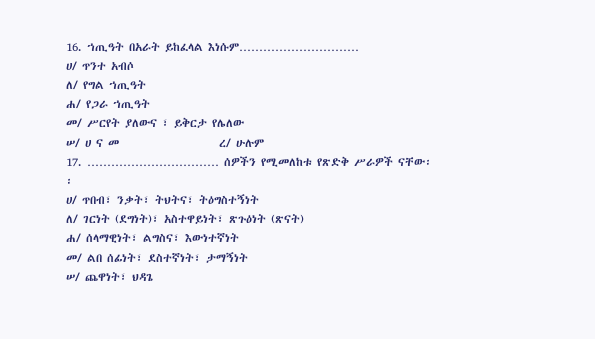16. ኀጢዓት በአራት ይከፈላል እነሱም…………………………
ሀ/ ጥንተ አብሶ
ለ/ የግል ኀጢዓት
ሐ/ የጋራ ኀጢዓት
መ/ ሥርየት ያለውና ፣ ይቅርታ የሌለው
ሠ/ ሀ ና መ                    ረ/ ሁሉም
17. …………………………… ሰዎችን የሚመለከቱ የጽድቅ ሥራዎች ናቸው፡፡
ሀ/ ጥበብ፣ ንቃት፣ ትህትና፣ ትዕግስተኝነት
ለ/ ገርነት (ደግነት)፣ አስተዋይነት፣ ጽጉዕነት (ጽናት)
ሐ/ ሰላማዊነት፣ ልግስና፣ እውነተኛነት
መ/ ልበ ሰፊነት፣ ደስተኛነት፣ ታማኝነት
ሠ/ ጨዋነት፣ ህዳጌ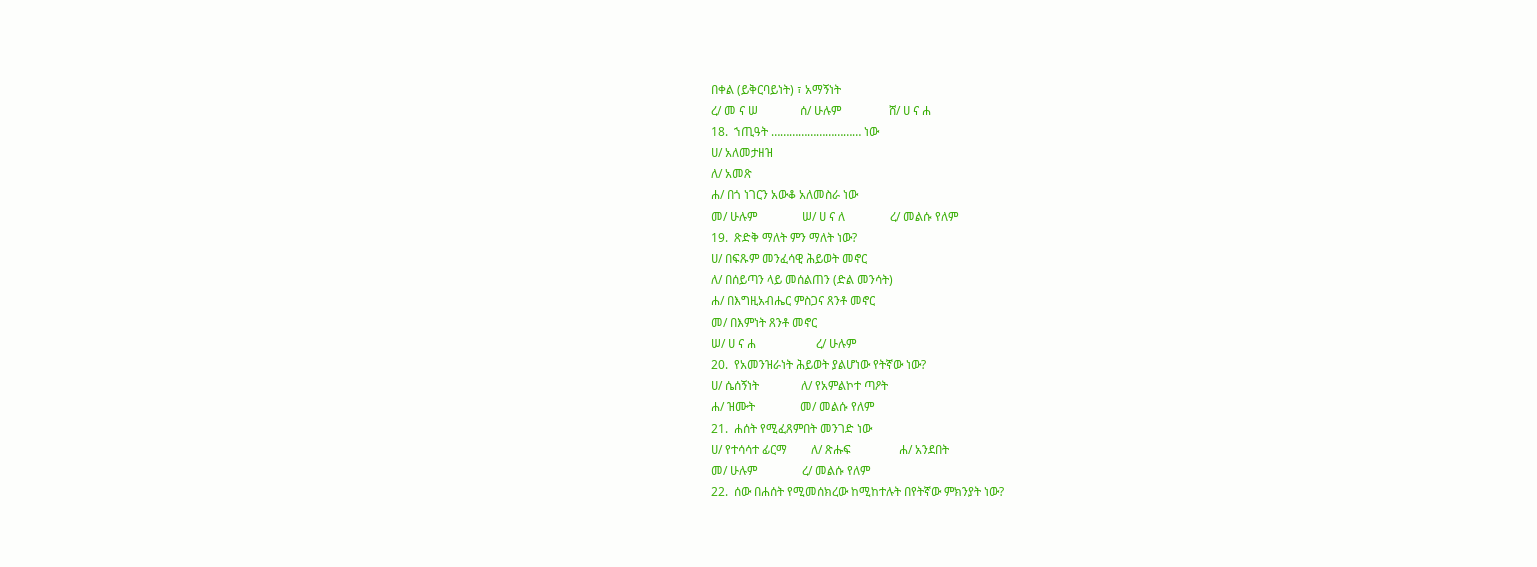በቀል (ይቅርባይነት) ፣ አማኝነት
ረ/ መ ና ሠ              ሰ/ ሁሉም                ሸ/ ሀ ና ሐ
18.  ኀጢዓት ………………………… ነው
ሀ/ አለመታዘዝ
ለ/ አመጽ
ሐ/ በጎ ነገርን አውቆ አለመስራ ነው
መ/ ሁሉም               ሠ/ ሀ ና ለ               ረ/ መልሱ የለም
19.  ጽድቅ ማለት ምን ማለት ነው?
ሀ/ በፍጹም መንፈሳዊ ሕይወት መኖር
ለ/ በሰይጣን ላይ መሰልጠን (ድል መንሳት)
ሐ/ በእግዚአብሔር ምስጋና ጸንቶ መኖር
መ/ በእምነት ጸንቶ መኖር
ሠ/ ሀ ና ሐ                    ረ/ ሁሉም
20.  የአመንዝራነት ሕይወት ያልሆነው የትኛው ነው?
ሀ/ ሴሰኝነት              ለ/ የአምልኮተ ጣዖት
ሐ/ ዝሙት               መ/ መልሱ የለም
21.  ሐሰት የሚፈጸምበት መንገድ ነው
ሀ/ የተሳሳተ ፊርማ        ለ/ ጽሑፍ                ሐ/ አንደበት
መ/ ሁሉም               ረ/ መልሱ የለም
22.  ሰው በሐሰት የሚመሰክረው ከሚከተሉት በየትኛው ምክንያት ነው?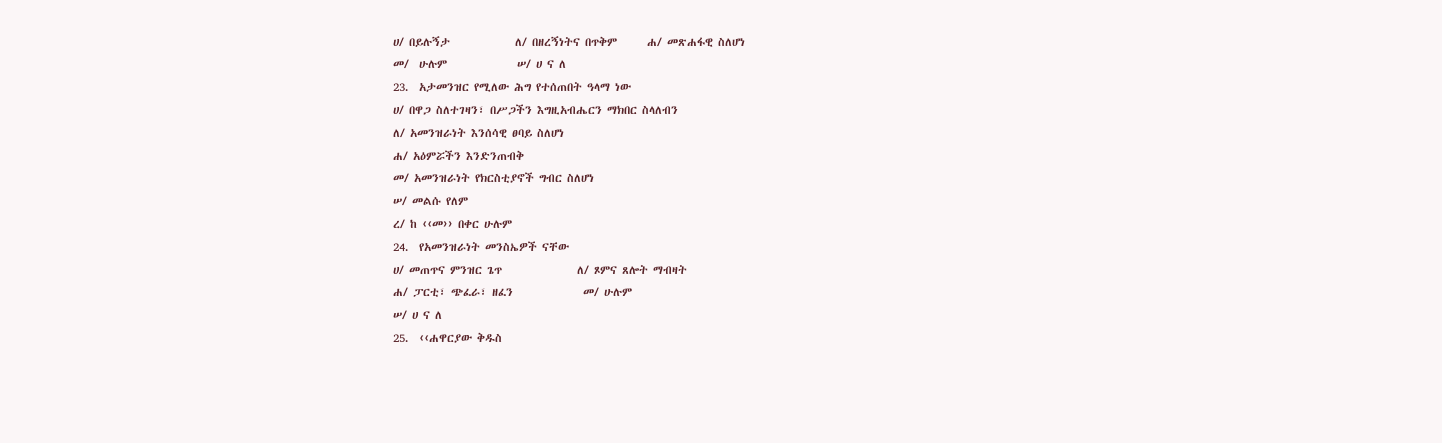ሀ/ በይሉኝታ             ለ/ በዘረኝነትና በጥቅም      ሐ/ መጽሐፋዊ ስለሆነ
መ/  ሁሉም              ሠ/ ሀ ና ለ
23.  አታመንዝር የሚለው ሕግ የተሰጠበት ዓላማ ነው
ሀ/ በዋጋ ስለተገዛን፣ በሥጋችን እግዚአብሔርን ማክበር ስላለብን
ለ/ አመንዝራነት እንሰሳዊ ፀባይ ስለሆነ
ሐ/ አዕምሯችን እንድንጠብቅ
መ/ አመንዝራነት የክርስቲያኖች ግብር ስለሆነ
ሠ/ መልሱ የለም
ረ/ ከ ‹‹መ›› በቀር ሁሉም
24.  የአመንዝራነት መንስኤዎች ናቸው
ሀ/ መጠጥና ምንዝር ጌጥ               ለ/ ጾምና ጸሎት ማብዛት
ሐ/ ፓርቲ፣ ጭፈራ፣ ዘፈን              መ/ ሁሉም
ሠ/ ሀ ና ለ
25.  ‹‹ሐዋርያው ቅዱስ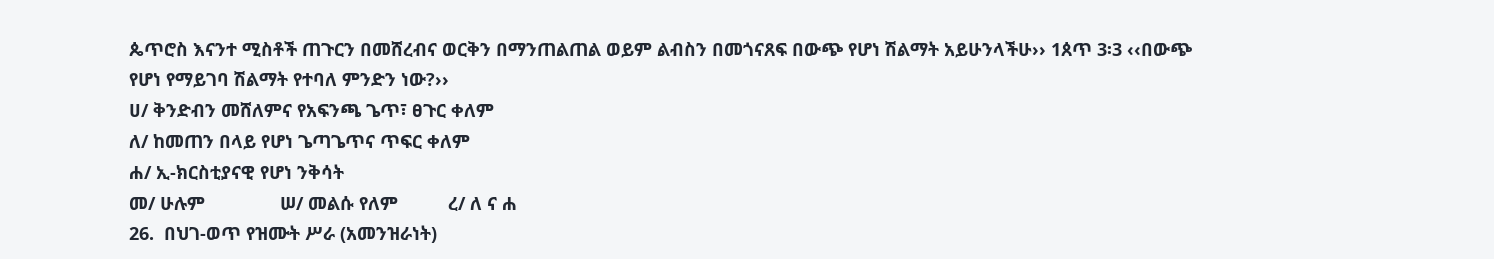ጴጥሮስ እናንተ ሚስቶች ጠጉርን በመሸረብና ወርቅን በማንጠልጠል ወይም ልብስን በመጎናጸፍ በውጭ የሆነ ሽልማት አይሁንላችሁ›› 1ጰጥ 3፡3 ‹‹በውጭ የሆነ የማይገባ ሽልማት የተባለ ምንድን ነው?››
ሀ/ ቅንድብን መሸለምና የአፍንጫ ጌጥ፣ ፀጉር ቀለም
ለ/ ከመጠን በላይ የሆነ ጌጣጌጥና ጥፍር ቀለም
ሐ/ ኢ-ክርስቲያናዊ የሆነ ንቅሳት
መ/ ሁሉም               ሠ/ መልሱ የለም          ረ/ ለ ና ሐ
26.  በህገ-ወጥ የዝሙት ሥራ (አመንዝራነት)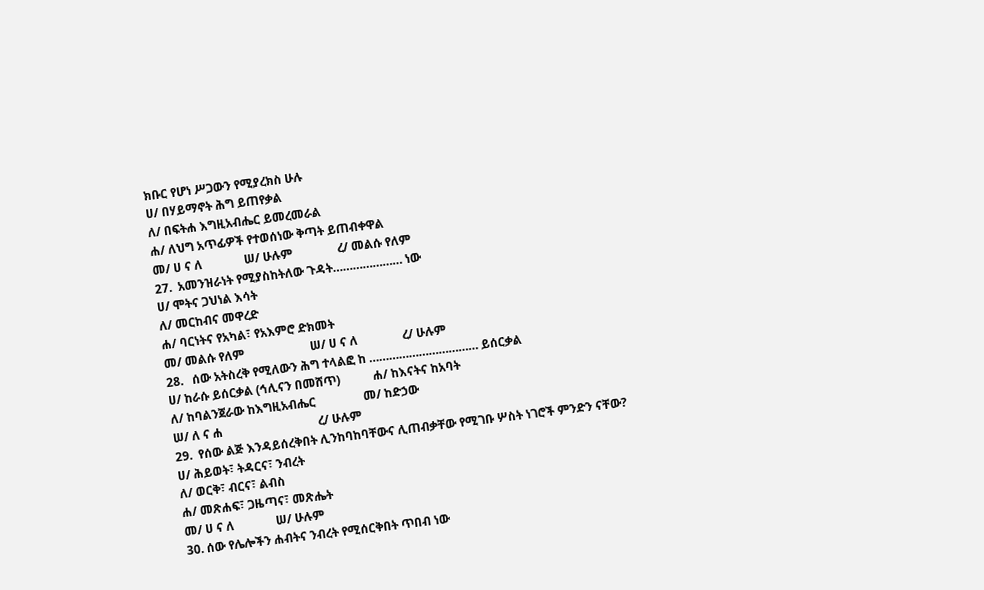ክቡር የሆነ ሥጋውን የሚያረክስ ሁሉ
ሀ/ በሃይማኖት ሕግ ይጠየቃል
ለ/ በፍትሐ እግዚአብሔር ይመረመራል
ሐ/ ለህግ አጥፊዎች የተወሰነው ቅጣት ይጠብቀዋል
መ/ ሀ ና ለ              ሠ/ ሁሉም               ረ/ መልሱ የለም
27.  አመንዝራነት የሚያስከትለው ጉዳት………………… ነው
ሀ/ ሞትና ጋህነል እሳት
ለ/ መርከብና መዋረድ
ሐ/ ባርነትና የአካል፣ የአእምሮ ድክመት
መ/ መልሱ የለም                      ሠ/ ሀ ና ለ               ረ/ ሁሉም
28.   ሰው አትስረቅ የሚለውን ሕግ ተላልፎ ከ …………………………… ይሰርቃል
ሀ/ ከራሱ ይሰርቃል (ኅሊናን በመሸጥ)           ሐ/ ከእናትና ከአባት
ለ/ ከባልንጀራው ከእግዚአብሔር                መ/ ከድኃው
ሠ/ ለ ና ሐ                                ረ/ ሁሉም
29.  የሰው ልጅ እንዳይሰረቅበት ሊንከባከባቸውና ሊጠብቃቸው የሚገቡ ሦስት ነገሮች ምንድን ናቸው?
ሀ/ ሕይወት፣ ትዳርና፣ ንብረት
ለ/ ወርቅ፣ ብርና፣ ልብስ
ሐ/ መጽሐፍ፣ ጋዜጣና፣ መጽሔት
መ/ ሀ ና ለ              ሠ/ ሁሉም
30. ሰው የሌሎችን ሐብትና ንብረት የሚሰርቅበት ጥበብ ነው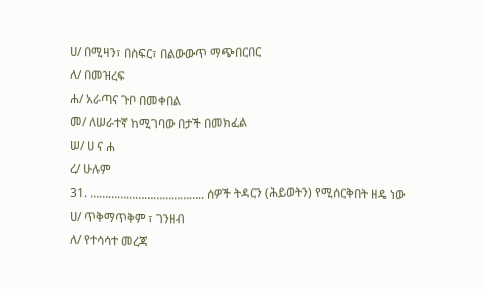ሀ/ በሚዛን፣ በስፍር፣ በልውውጥ ማጭበርበር
ለ/ በመዝረፍ
ሐ/ አራጣና ጉቦ በመቀበል
መ/ ለሠራተኛ ከሚገባው በታች በመክፈል
ሠ/ ሀ ና ሐ
ረ/ ሁሉም
31. ……………………………….. ሰዎች ትዳርን (ሕይወትን) የሚሰርቅበት ዘዴ ነው
ሀ/ ጥቅማጥቅም ፣ ገንዘብ
ለ/ የተሳሳተ መረጃ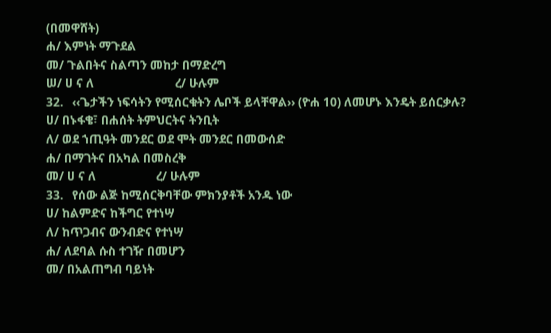(በመዋሸት)
ሐ/ እምነት ማጉደል
መ/ ጉልበትና ስልጣን መከታ በማድረግ
ሠ/ ሀ ና ለ                           ረ/ ሁሉም
32.   ‹‹ጌታችን ነፍሳትን የሚሰርቁትን ሌቦች ይላቸዋል›› (ዮሐ 10) ለመሆኑ እንዴት ይሰርቃሉ?
ሀ/ በኑፋቄ፣ በሐሰት ትምህርትና ትንቢት
ለ/ ወደ ኀጢዓት መንደር ወደ ሞት መንደር በመውሰድ
ሐ/ በማገትና በአካል በመስረቅ
መ/ ሀ ና ለ                    ረ/ ሁሉም
33.   የሰው ልጅ ከሚሰርቅባቸው ምክንያቶች አንዱ ነው
ሀ/ ከልምድና ከችግር የተነሣ
ለ/ ከጥጋብና ውንብድና የተነሣ
ሐ/ ለደባል ሱስ ተገዥ በመሆን
መ/ በአልጠግብ ባይነት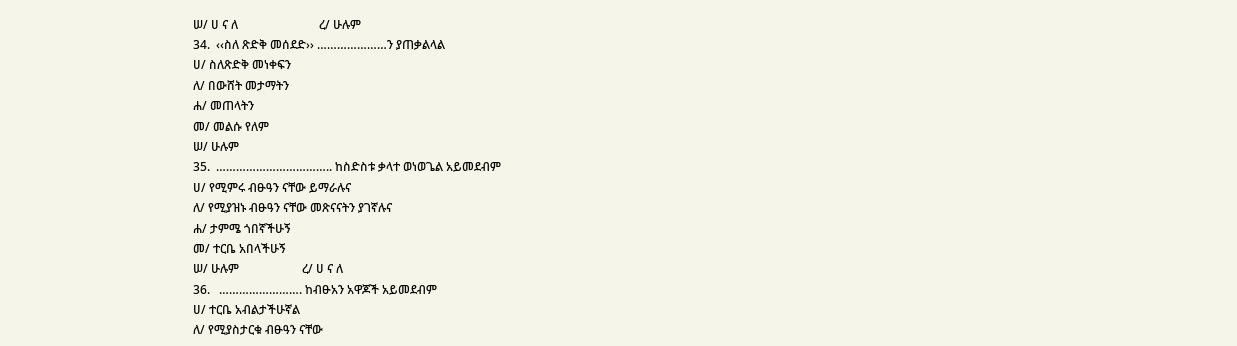ሠ/ ሀ ና ለ                           ረ/ ሁሉም
34.  ‹‹ስለ ጽድቅ መሰደድ›› …………………ን ያጠቃልላል
ሀ/ ስለጽድቅ መነቀፍን
ለ/ በውሸት መታማትን
ሐ/ መጠላትን
መ/ መልሱ የለም
ሠ/ ሁሉም
35.  …………………………….. ከስድስቱ ቃላተ ወነወጌል አይመደብም
ሀ/ የሚምሩ ብፁዓን ናቸው ይማራሉና
ለ/ የሚያዝኑ ብፁዓን ናቸው መጽናናትን ያገኛሉና
ሐ/ ታምሜ ጎበኛችሁኝ
መ/ ተርቤ አበላችሁኝ
ሠ/ ሁሉም                     ረ/ ሀ ና ለ
36.   ……………………. ከብፁአን አዋጆች አይመደብም
ሀ/ ተርቤ አብልታችሁኛል
ለ/ የሚያስታርቁ ብፁዓን ናቸው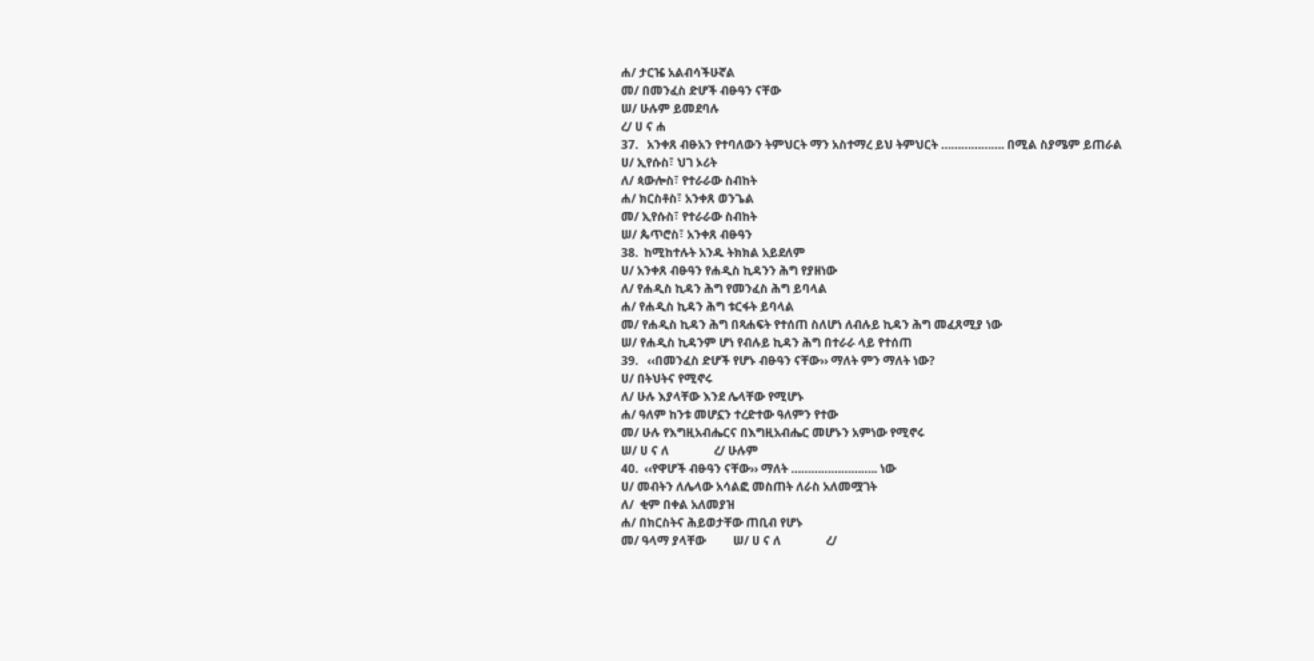ሐ/ ታርዤ አልብሳችሁኛል
መ/ በመንፈስ ድሆች ብፁዓን ናቸው
ሠ/ ሁሉም ይመደባሉ
ረ/ ሀ ና ሐ
37.   አንቀጸ ብፁአን የተባለውን ትምህርት ማን አስተማረ ይህ ትምህርት ………………. በሚል ስያሜም ይጠራል
ሀ/ ኢየሱስ፣ ህገ ኦሪት
ለ/ ጳውሎስ፣ የተራራው ስብከት
ሐ/ ክርስቶስ፣ አንቀጸ ወንጌል
መ/ ኢየሱስ፣ የተራራው ስብከት
ሠ/ ጴጥሮስ፣ አንቀጸ ብፁዓን
38.  ከሚከተሉት አንዱ ትክክል አይደለም
ሀ/ አንቀጸ ብፁዓን የሐዲስ ኪዳንን ሕግ የያዘነው
ለ/ የሐዲስ ኪዳን ሕግ የመንፈስ ሕግ ይባላል
ሐ/ የሐዲስ ኪዳን ሕግ ቱርፋት ይባላል
መ/ የሐዲስ ኪዳን ሕግ በጻሐፍት የተሰጠ ስለሆነ ለብሉይ ኪዳን ሕግ መፈጸሚያ ነው
ሠ/ የሐዲስ ኪዳንም ሆነ የብሉይ ኪዳን ሕግ በተራራ ላይ የተሰጠ
39.   ‹‹በመንፈስ ድሆች የሆኑ ብፁዓን ናቸው›› ማለት ምን ማለት ነው?
ሀ/ በትህትና የሚኖሩ
ለ/ ሁሉ እያላቸው እንደ ሌላቸው የሚሆኑ
ሐ/ ዓለም ከንቱ መሆኗን ተረድተው ዓለምን የተው
መ/ ሁሉ የእግዚአብሔርና በእግዚአብሔር መሆኑን አምነው የሚኖሩ
ሠ/ ሀ ና ለ               ረ/ ሁሉም
40.  ‹‹የዋሆች ብፁዓን ናቸው›› ማለት …………………….. ነው
ሀ/ መብትን ለሌላው አሳልፎ መስጠት ለራስ አለመሟገት
ለ/  ቂም በቀል አለመያዝ
ሐ/ በክርስትና ሕይወታቸው ጠቢብ የሆኑ
መ/ ዓላማ ያላቸው         ሠ/ ሀ ና ለ               ረ/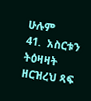ሁሉም
41.  አስርቱን ትዕዛዛት ዘርዝረህ ጻፍ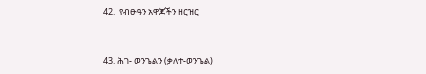42.  የብፁዓን አዋጆችን ዘርዝር


43. ሕገ- ወንጌልን (ቃለተ-ወንጌል)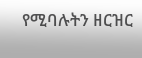የሚባሉትን ዘርዝር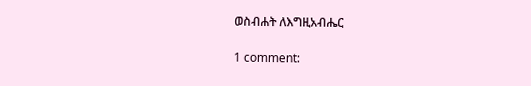ወስብሐት ለእግዚአብሔር

1 comment: